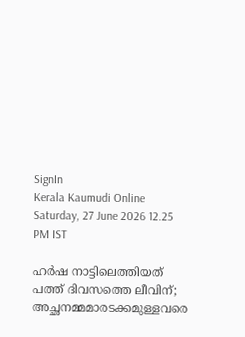SignIn
Kerala Kaumudi Online
Saturday, 27 June 2026 12.25 PM IST

ഹർഷ നാട്ടിലെത്തിയത് പത്ത് ദിവസത്തെ ലീവിന്; അച്ഛനമ്മമാരടക്കമുള്ളവരെ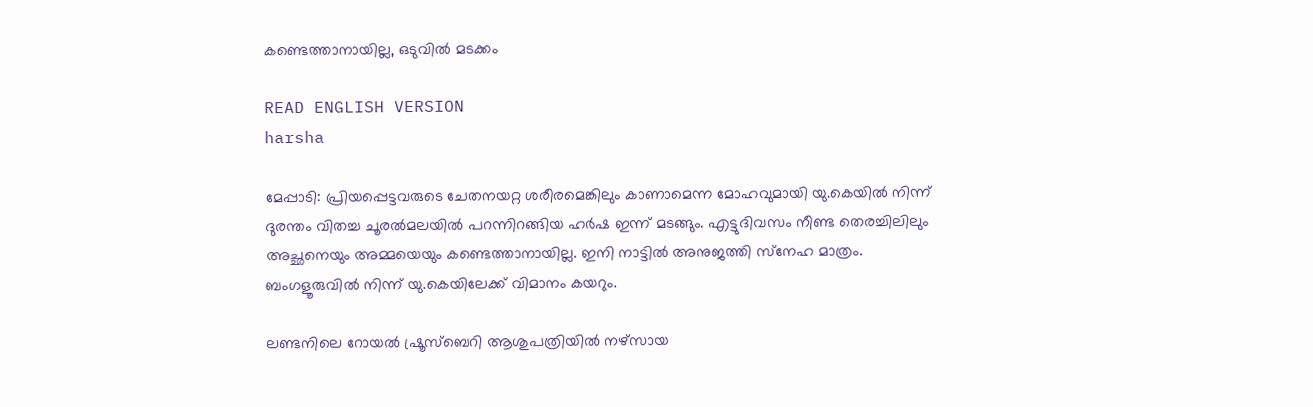കണ്ടെത്താനായില്ല, ഒടുവിൽ മടക്കം

READ ENGLISH VERSION
harsha

മേപ്പാടി: പ്രിയപ്പെട്ടവരുടെ ചേതനയറ്റ ശരീരമെങ്കിലും കാണാമെന്ന മോഹവുമായി യു.കെയിൽ നിന്ന് ദുരന്തം വിതച്ച ചൂരൽമലയിൽ പറന്നിറങ്ങിയ ഹർഷ ഇന്ന് മടങ്ങും. എട്ടുദിവസം നീണ്ട തെരച്ചിലിലും അച്ഛനെയും അമ്മയെയും കണ്ടെത്താനായില്ല. ഇനി നാട്ടിൽ അനുജത്തി സ്‌നേഹ മാത്രം. ബംഗളൂരുവിൽ നിന്ന് യു.കെയിലേക്ക് വിമാനം കയറും.

ലണ്ടനിലെ റോയൽ ഷ്രൂസ്‌ബെറി ആശുപത്രിയിൽ നഴ്‌സായ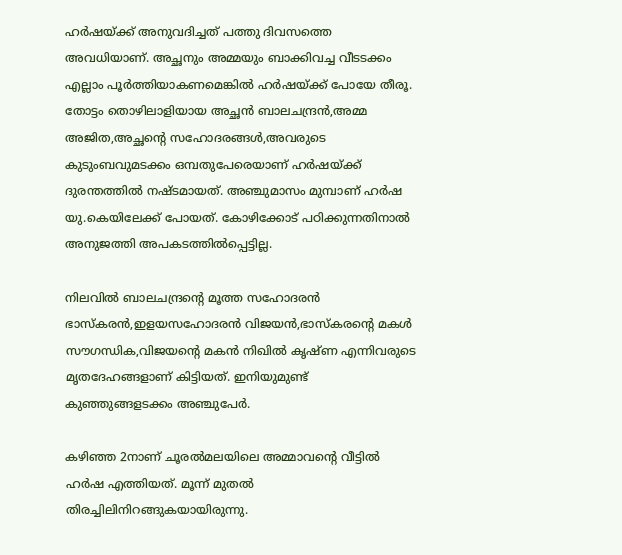ഹർഷയ്ക്ക് അനുവദിച്ചത് പത്തു ദിവസത്തെ അവധിയാണ്. അച്ഛനും അമ്മയും ബാക്കിവച്ച വീടടക്കം എല്ലാം പൂർത്തിയാകണമെങ്കിൽ ഹർഷയ്ക്ക് പോയേ തീരൂ. തോട്ടം തൊഴിലാളിയായ അച്ഛൻ ബാലചന്ദ്രൻ,അമ്മ അജിത,അച്ഛന്റെ സഹോദരങ്ങൾ,അവരുടെ കുടുംബവുമടക്കം ഒമ്പതുപേരെയാണ് ഹർഷയ്ക്ക് ദുരന്തത്തിൽ നഷ്ടമായത്. അഞ്ചുമാസം മുമ്പാണ് ഹർഷ യു.കെയിലേക്ക് പോയത്. കോഴിക്കോട് പഠിക്കുന്നതിനാൽ അനുജത്തി അപകടത്തിൽപ്പെട്ടില്ല.

നിലവിൽ ബാലചന്ദ്രന്റെ മൂത്ത സഹോദരൻ ഭാസ്‌കരൻ,ഇളയസഹോദരൻ വിജയൻ,ഭാസ്‌കരന്റെ മകൾ സൗഗന്ധിക,വിജയന്റെ മകൻ നിഖിൽ കൃഷ്ണ എന്നിവരുടെ മൃതദേഹങ്ങളാണ് കിട്ടിയത്. ഇനിയുമുണ്ട് കുഞ്ഞുങ്ങളടക്കം അഞ്ചുപേർ.

കഴിഞ്ഞ 2നാണ് ചൂരൽമലയിലെ അമ്മാവന്റെ വീട്ടിൽ ഹർഷ എത്തിയത്. മൂന്ന് മുതൽ തിരച്ചിലിനിറങ്ങുകയായിരുന്നു.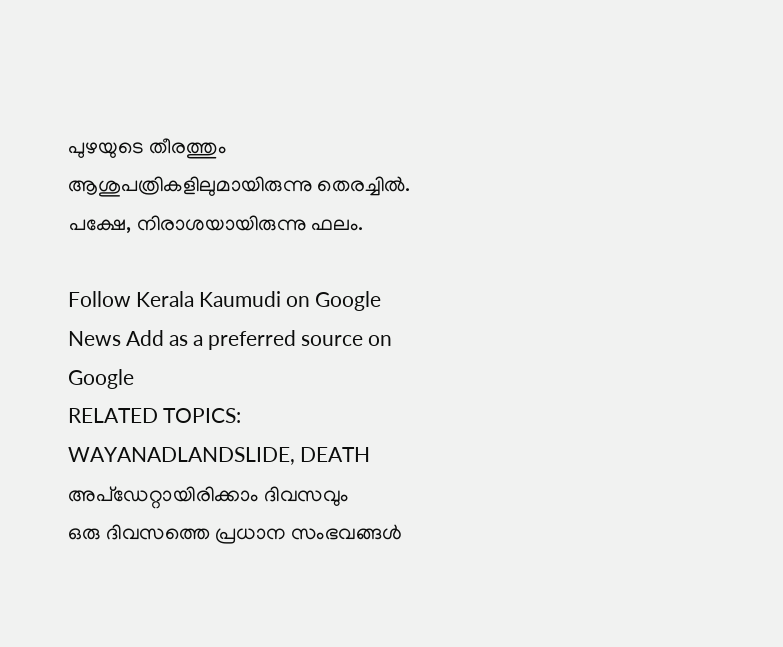പുഴയുടെ തീരത്തും ആശുപത്രികളിലുമായിരുന്നു തെരച്ചിൽ. പക്ഷേ, നിരാശയായിരുന്നു ഫലം.

Follow Kerala Kaumudi on Google News Add as a preferred source on Google
RELATED TOPICS: WAYANADLANDSLIDE, DEATH
അപ്ഡേറ്റായിരിക്കാം ദിവസവും
ഒരു ദിവസത്തെ പ്രധാന സംഭവങ്ങൾ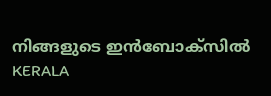നിങ്ങളുടെ ഇൻബോക്സിൽ
KERALA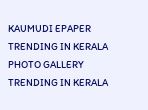KAUMUDI EPAPER
TRENDING IN KERALA
PHOTO GALLERY
TRENDING IN KERALA